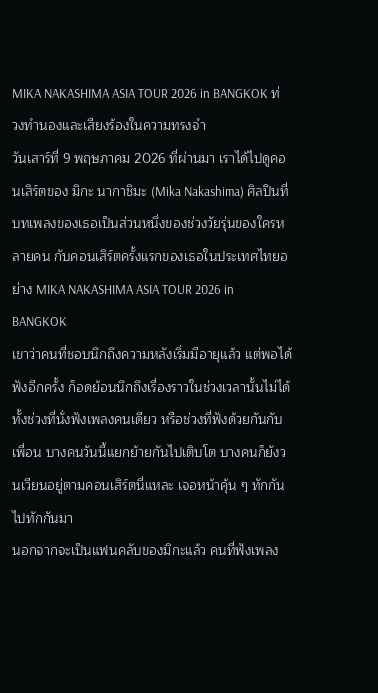MIKA NAKASHIMA ASIA TOUR 2026 in BANGKOK ท่วงทำนองและเสียงร้องในความทรงจำ
วันเสาร์ที่ 9 พฤษภาคม 2026 ที่ผ่านมา เราได้ไปดูคอนเสิร์ตของ มิกะ นากาชิมะ (Mika Nakashima) ศิลปินที่บทเพลงของเธอเป็นส่วนหนึ่งของช่วงวัยรุ่นของใครหลายคน กับคอนเสิร์ตครั้งแรกของเธอในประเทศไทยอย่าง MIKA NAKASHIMA ASIA TOUR 2026 in BANGKOK
เขาว่าคนที่ชอบนึกถึงความหลังเริ่มมีอายุแล้ว แต่พอได้ฟังอีกครั้ง ก็อดย้อนนึกถึงเรื่องราวในช่วงเวลานั้นไม่ได้ ทั้งช่วงที่นั่งฟังเพลงคนเดียว หรือช่วงที่ฟังด้วยกันกับเพื่อน บางคนวันนี้แยกย้ายกันไปเติบโต บางคนก็ยังวนเวียนอยู่ตามคอนเสิร์ตนี่แหละ เจอหน้าคุ้น ๆ ทักกันไปทักกันมา
นอกจากจะเป็นแฟนคลับของมิกะแล้ว คนที่ฟังเพลง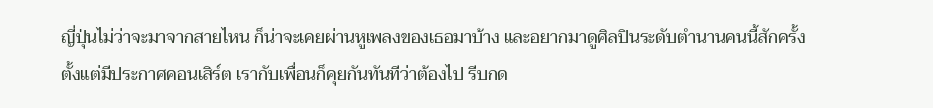ญี่ปุ่นไม่ว่าจะมาจากสายไหน ก็น่าจะเคยผ่านหูเพลงของเธอมาบ้าง และอยากมาดูศิลปินระดับตำนานคนนี้สักครั้ง ตั้งแต่มีประกาศคอนเสิร์ต เรากับเพื่อนก็คุยกันทันทีว่าต้องไป รีบกด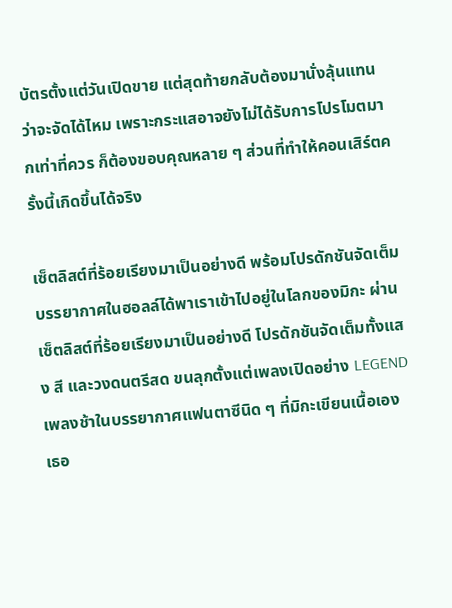บัตรตั้งแต่วันเปิดขาย แต่สุดท้ายกลับต้องมานั่งลุ้นแทนว่าจะจัดได้ไหม เพราะกระแสอาจยังไม่ได้รับการโปรโมตมากเท่าที่ควร ก็ต้องขอบคุณหลาย ๆ ส่วนที่ทำให้คอนเสิร์ตครั้งนี้เกิดขึ้นได้จริง

เซ็ตลิสต์ที่ร้อยเรียงมาเป็นอย่างดี พร้อมโปรดักชันจัดเต็ม
บรรยากาศในฮอลล์ได้พาเราเข้าไปอยู่ในโลกของมิกะ ผ่านเซ็ตลิสต์ที่ร้อยเรียงมาเป็นอย่างดี โปรดักชันจัดเต็มทั้งแสง สี และวงดนตรีสด ขนลุกตั้งแต่เพลงเปิดอย่าง LEGEND เพลงช้าในบรรยากาศแฟนตาซีนิด ๆ ที่มิกะเขียนเนื้อเอง เธอ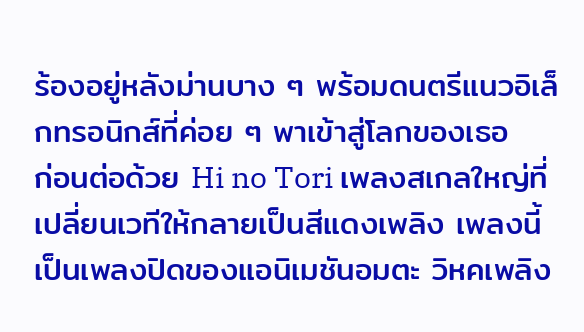ร้องอยู่หลังม่านบาง ๆ พร้อมดนตรีแนวอิเล็กทรอนิกส์ที่ค่อย ๆ พาเข้าสู่โลกของเธอ
ก่อนต่อด้วย Hi no Tori เพลงสเกลใหญ่ที่เปลี่ยนเวทีให้กลายเป็นสีแดงเพลิง เพลงนี้เป็นเพลงปิดของแอนิเมชันอมตะ วิหคเพลิง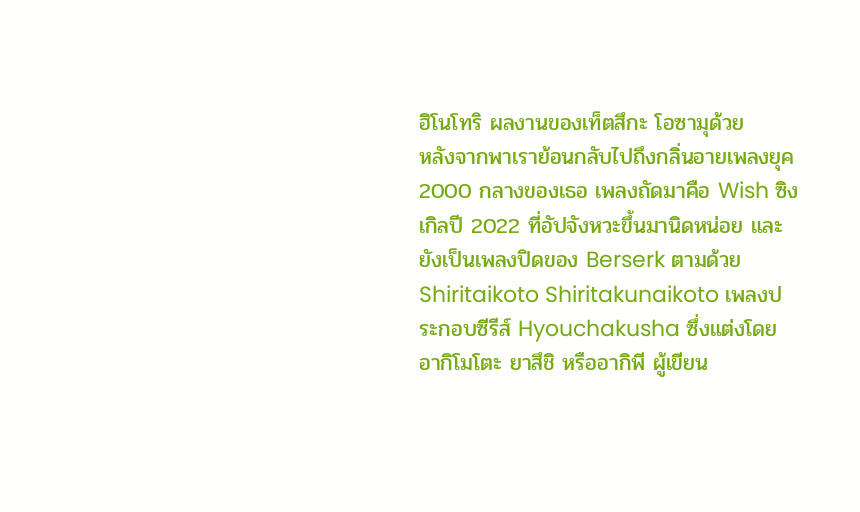ฮิโนโทริ ผลงานของเท็ตสึกะ โอซามุด้วย
หลังจากพาเราย้อนกลับไปถึงกลิ่นอายเพลงยุค 2000 กลางของเธอ เพลงถัดมาคือ Wish ซิงเกิลปี 2022 ที่อัปจังหวะขึ้นมานิดหน่อย และยังเป็นเพลงปิดของ Berserk ตามด้วย Shiritaikoto Shiritakunaikoto เพลงประกอบซีรีส์ Hyouchakusha ซึ่งแต่งโดยอากิโมโตะ ยาสึชิ หรืออากิพี ผู้เขียน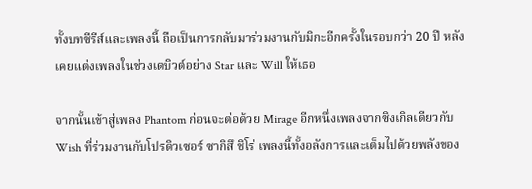ทั้งบทซีรีส์และเพลงนี้ ถือเป็นการกลับมาร่วมงานกับมิกะอีกครั้งในรอบกว่า 20 ปี หลังเคยแต่งเพลงในช่วงเดบิวต์อย่าง Star และ Will ให้เธอ

จากนั้นเข้าสู่เพลง Phantom ก่อนจะต่อด้วย Mirage อีกหนึ่งเพลงจากซิงเกิลเดียวกับ Wish ที่ร่วมงานกับโปรดิวเซอร์ ซากิสึ ชิโร่ เพลงนี้ทั้งอลังการและเต็มไปด้วยพลังของ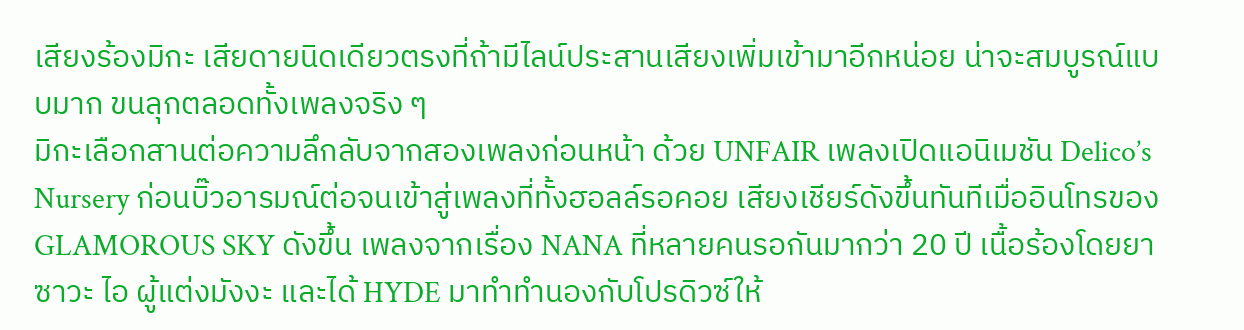เสียงร้องมิกะ เสียดายนิดเดียวตรงที่ถ้ามีไลน์ประสานเสียงเพิ่มเข้ามาอีกหน่อย น่าจะสมบูรณ์แบบมาก ขนลุกตลอดทั้งเพลงจริง ๆ
มิกะเลือกสานต่อความลึกลับจากสองเพลงก่อนหน้า ด้วย UNFAIR เพลงเปิดแอนิเมชัน Delico’s Nursery ก่อนบิ๊วอารมณ์ต่อจนเข้าสู่เพลงที่ทั้งฮอลล์รอคอย เสียงเชียร์ดังขึ้นทันทีเมื่ออินโทรของ GLAMOROUS SKY ดังขึ้น เพลงจากเรื่อง NANA ที่หลายคนรอกันมากว่า 20 ปี เนื้อร้องโดยยาซาวะ ไอ ผู้แต่งมังงะ และได้ HYDE มาทำทำนองกับโปรดิวซ์ให้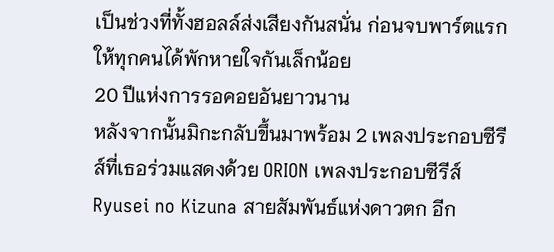เป็นช่วงที่ทั้งฮอลล์ส่งเสียงกันสนั่น ก่อนจบพาร์ตแรกให้ทุกคนได้พักหายใจกันเล็กน้อย
20 ปีแห่งการรอคอยอันยาวนาน
หลังจากนั้นมิกะกลับขึ้นมาพร้อม 2 เพลงประกอบซีรีส์ที่เธอร่วมแสดงด้วย ORION เพลงประกอบซีรีส์ Ryusei no Kizuna สายสัมพันธ์แห่งดาวตก อีก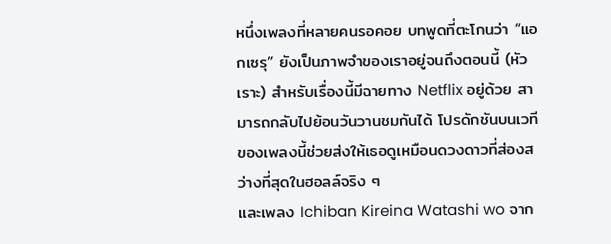หนึ่งเพลงที่หลายคนรอคอย บทพูดที่ตะโกนว่า “แอกเซรุ” ยังเป็นภาพจำของเราอยู่จนถึงตอนนี้ (หัวเราะ) สำหรับเรื่องนี้มีฉายทาง Netflix อยู่ด้วย สามารถกลับไปย้อนวันวานชมกันได้ โปรดักชันบนเวทีของเพลงนี้ช่วยส่งให้เธอดูเหมือนดวงดาวที่ส่องสว่างที่สุดในฮอลล์จริง ๆ
และเพลง Ichiban Kireina Watashi wo จาก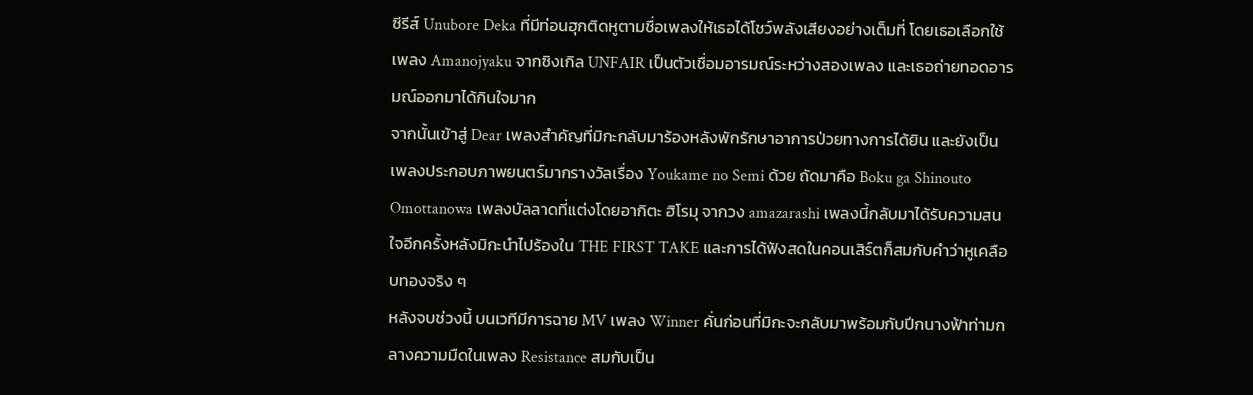ซีรีส์ Unubore Deka ที่มีท่อนฮุกติดหูตามชื่อเพลงให้เธอได้โชว์พลังเสียงอย่างเต็มที่ โดยเธอเลือกใช้เพลง Amanojyaku จากซิงเกิล UNFAIR เป็นตัวเชื่อมอารมณ์ระหว่างสองเพลง และเธอถ่ายทอดอารมณ์ออกมาได้กินใจมาก
จากนั้นเข้าสู่ Dear เพลงสำคัญที่มิกะกลับมาร้องหลังพักรักษาอาการป่วยทางการได้ยิน และยังเป็นเพลงประกอบภาพยนตร์มากรางวัลเรื่อง Youkame no Semi ด้วย ถัดมาคือ Boku ga Shinouto Omottanowa เพลงบัลลาดที่แต่งโดยอากิตะ ฮิโรมุ จากวง amazarashi เพลงนี้กลับมาได้รับความสนใจอีกครั้งหลังมิกะนำไปร้องใน THE FIRST TAKE และการได้ฟังสดในคอนเสิร์ตก็สมกับคำว่าหูเคลือบทองจริง ๆ
หลังจบช่วงนี้ บนเวทีมีการฉาย MV เพลง Winner คั่นก่อนที่มิกะจะกลับมาพร้อมกับปีกนางฟ้าท่ามกลางความมืดในเพลง Resistance สมกับเป็น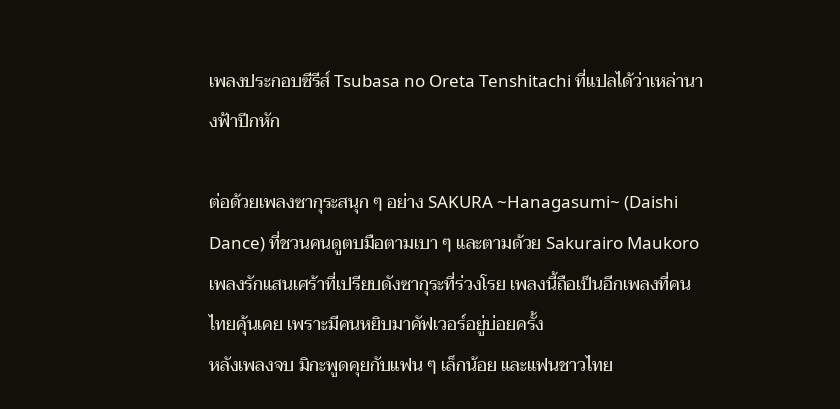เพลงประกอบซีรีส์ Tsubasa no Oreta Tenshitachi ที่แปลได้ว่าเหล่านางฟ้าปีกหัก

ต่อด้วยเพลงซากุระสนุก ๆ อย่าง SAKURA ~Hanagasumi~ (Daishi Dance) ที่ชวนคนดูตบมือตามเบา ๆ และตามด้วย Sakurairo Maukoro เพลงรักแสนเศร้าที่เปรียบดังซากุระที่ร่วงโรย เพลงนี้ถือเป็นอีกเพลงที่คนไทยคุ้นเคย เพราะมีคนหยิบมาคัฟเวอร์อยู่บ่อยครั้ง
หลังเพลงจบ มิกะพูดคุยกับแฟน ๆ เล็กน้อย และแฟนชาวไทย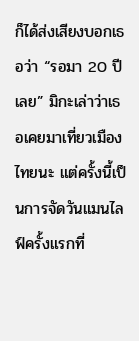ก็ได้ส่งเสียงบอกเธอว่า “รอมา 20 ปีเลย” มิกะเล่าว่าเธอเคยมาเที่ยวเมืองไทยนะ แต่ครั้งนี้เป็นการจัดวันแมนไลฟ์ครั้งแรกที่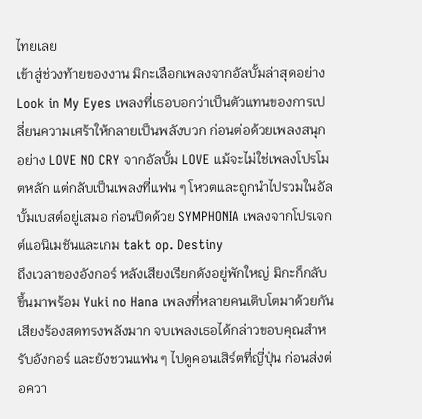ไทยเลย
เข้าสู่ช่วงท้ายของงาน มิกะเลือกเพลงจากอัลบั้มล่าสุดอย่าง Look in My Eyes เพลงที่เธอบอกว่าเป็นตัวแทนของการเปลี่ยนความเศร้าให้กลายเป็นพลังบวก ก่อนต่อด้วยเพลงสนุกอย่าง LOVE NO CRY จากอัลบั้ม LOVE แม้จะไม่ใช่เพลงโปรโมตหลัก แต่กลับเป็นเพลงที่แฟน ๆ โหวตและถูกนำไปรวมในอัลบั้มเบสต์อยู่เสมอ ก่อนปิดด้วย SYMPHONIA เพลงจากโปรเจกต์แอนิเมชันและเกม takt op. Destiny
ถึงเวลาของอังกอร์ หลังเสียงเรียกดังอยู่พักใหญ่ มิกะก็กลับขึ้นมาพร้อม Yuki no Hana เพลงที่หลายคนเติบโตมาด้วยกัน เสียงร้องสดทรงพลังมาก จบเพลงเธอได้กล่าวขอบคุณสำหรับอังกอร์ และยังชวนแฟน ๆ ไปดูคอนเสิร์ตที่ญี่ปุ่น ก่อนส่งต่อควา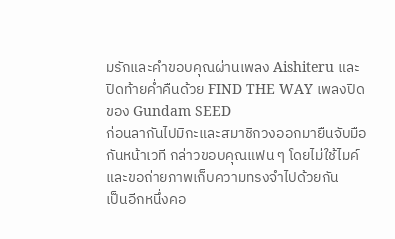มรักและคำขอบคุณผ่านเพลง Aishiteru และปิดท้ายค่ำคืนด้วย FIND THE WAY เพลงปิดของ Gundam SEED
ก่อนลากันไปมิกะและสมาชิกวงออกมายืนจับมือกันหน้าเวที กล่าวขอบคุณแฟน ๆ โดยไม่ใช้ไมค์ และขอถ่ายภาพเก็บความทรงจำไปด้วยกัน
เป็นอีกหนึ่งคอ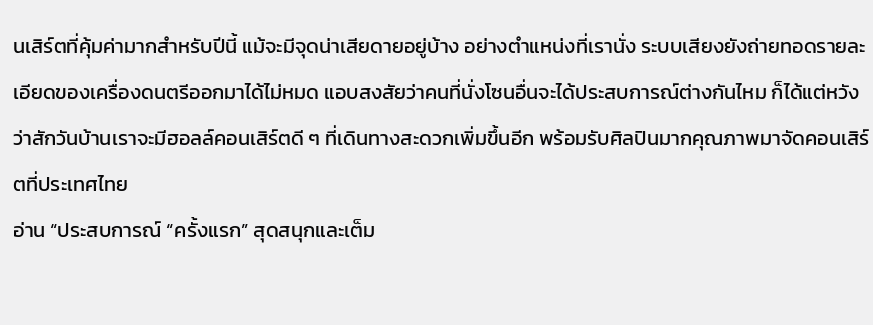นเสิร์ตที่คุ้มค่ามากสำหรับปีนี้ แม้จะมีจุดน่าเสียดายอยู่บ้าง อย่างตำแหน่งที่เรานั่ง ระบบเสียงยังถ่ายทอดรายละเอียดของเครื่องดนตรีออกมาได้ไม่หมด แอบสงสัยว่าคนที่นั่งโซนอื่นจะได้ประสบการณ์ต่างกันไหม ก็ได้แต่หวังว่าสักวันบ้านเราจะมีฮอลล์คอนเสิร์ตดี ๆ ที่เดินทางสะดวกเพิ่มขึ้นอีก พร้อมรับศิลปินมากคุณภาพมาจัดคอนเสิร์ตที่ประเทศไทย
อ่าน “ประสบการณ์ “ครั้งแรก” สุดสนุกและเต็ม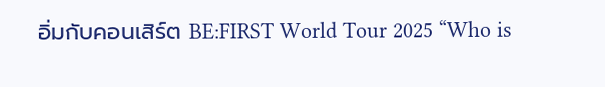อิ่มกับคอนเสิร์ต BE:FIRST World Tour 2025 “Who is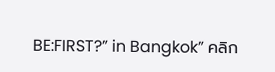BE:FIRST?” in Bangkok” คลิก